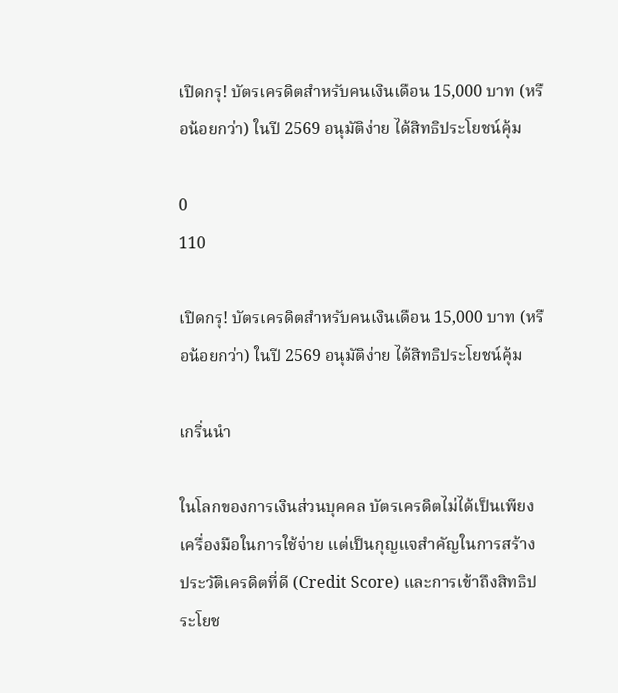เปิดกรุ! บัตรเครดิตสำหรับคนเงินเดือน 15,000 บาท (หรือน้อยกว่า) ในปี 2569 อนุมัติง่าย ได้สิทธิประโยชน์คุ้ม

0
110

เปิดกรุ! บัตรเครดิตสำหรับคนเงินเดือน 15,000 บาท (หรือน้อยกว่า) ในปี 2569 อนุมัติง่าย ได้สิทธิประโยชน์คุ้ม

เกริ่นนำ

ในโลกของการเงินส่วนบุคคล บัตรเครดิตไม่ได้เป็นเพียงเครื่องมือในการใช้จ่าย แต่เป็นกุญแจสำคัญในการสร้างประวัติเครดิตที่ดี (Credit Score) และการเข้าถึงสิทธิประโยช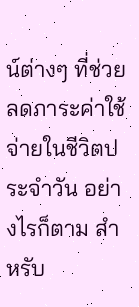น์ต่างๆ ที่ช่วยลดภาระค่าใช้จ่ายในชีวิตประจำวัน อย่างไรก็ตาม สำหรับ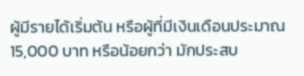ผู้มีรายได้เริ่มต้น หรือผู้ที่มีเงินเดือนประมาณ 15,000 บาท หรือน้อยกว่า มักประสบ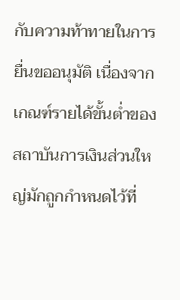กับความท้าทายในการยื่นขออนุมัติ เนื่องจากเกณฑ์รายได้ขั้นต่ำของสถาบันการเงินส่วนใหญ่มักถูกกำหนดไว้ที่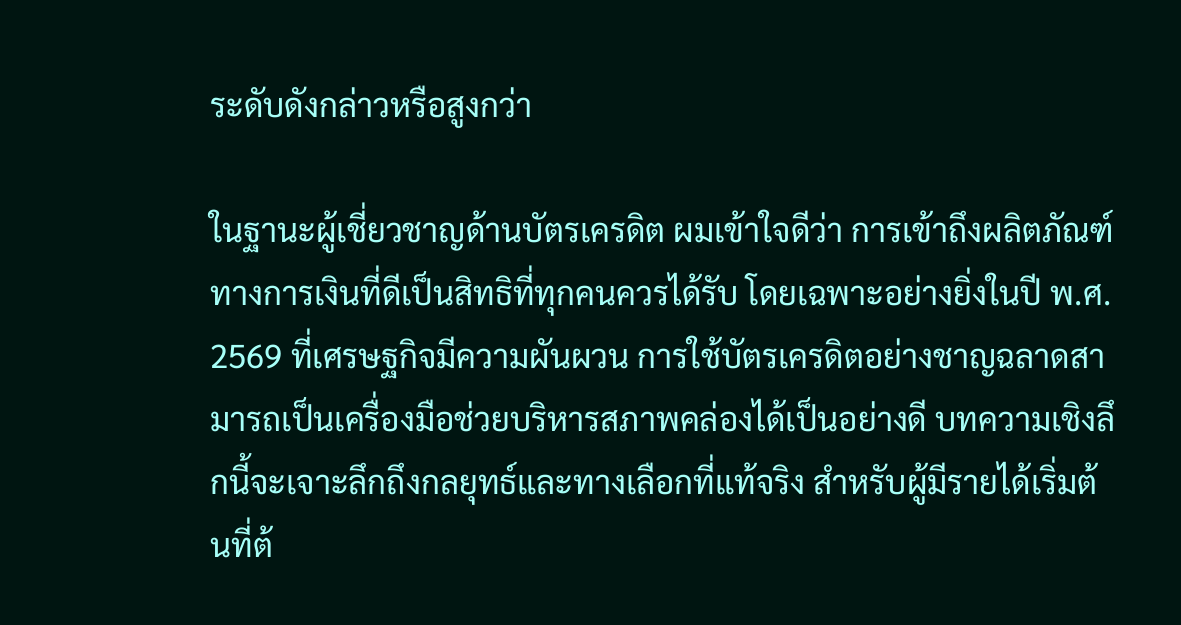ระดับดังกล่าวหรือสูงกว่า

ในฐานะผู้เชี่ยวชาญด้านบัตรเครดิต ผมเข้าใจดีว่า การเข้าถึงผลิตภัณฑ์ทางการเงินที่ดีเป็นสิทธิที่ทุกคนควรได้รับ โดยเฉพาะอย่างยิ่งในปี พ.ศ. 2569 ที่เศรษฐกิจมีความผันผวน การใช้บัตรเครดิตอย่างชาญฉลาดสามารถเป็นเครื่องมือช่วยบริหารสภาพคล่องได้เป็นอย่างดี บทความเชิงลึกนี้จะเจาะลึกถึงกลยุทธ์และทางเลือกที่แท้จริง สำหรับผู้มีรายได้เริ่มต้นที่ต้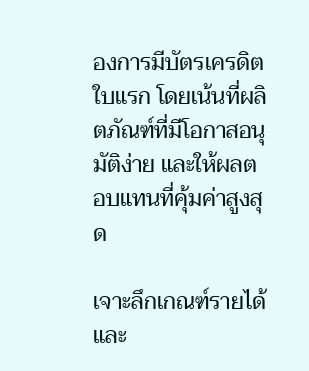องการมีบัตรเครดิตใบแรก โดยเน้นที่ผลิตภัณฑ์ที่มีโอกาสอนุมัติง่าย และให้ผลตอบแทนที่คุ้มค่าสูงสุด

เจาะลึกเกณฑ์รายได้และ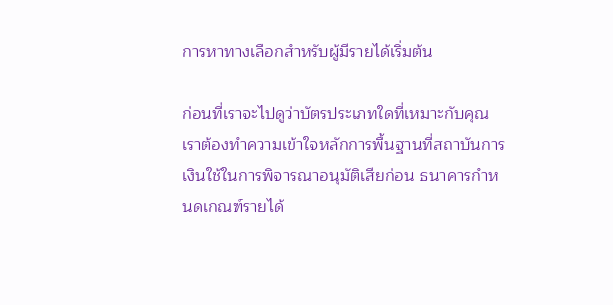การหาทางเลือกสำหรับผู้มีรายได้เริ่มต้น

ก่อนที่เราจะไปดูว่าบัตรประเภทใดที่เหมาะกับคุณ เราต้องทำความเข้าใจหลักการพื้นฐานที่สถาบันการเงินใช้ในการพิจารณาอนุมัติเสียก่อน ธนาคารกำหนดเกณฑ์รายได้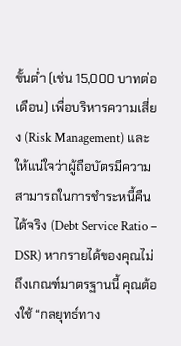ขั้นต่ำ (เช่น 15,000 บาทต่อเดือน) เพื่อบริหารความเสี่ยง (Risk Management) และให้แน่ใจว่าผู้ถือบัตรมีความสามารถในการชำระหนี้คืนได้จริง (Debt Service Ratio – DSR) หากรายได้ของคุณไม่ถึงเกณฑ์มาตรฐานนี้ คุณต้องใช้ “กลยุทธ์ทาง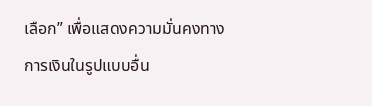เลือก” เพื่อแสดงความมั่นคงทางการเงินในรูปแบบอื่น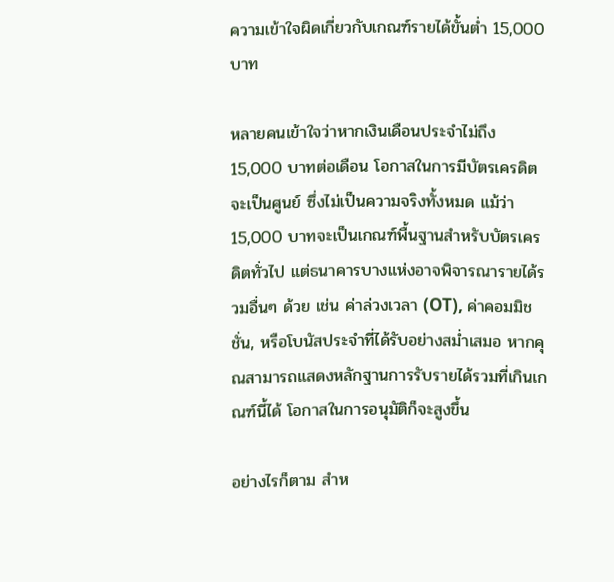ความเข้าใจผิดเกี่ยวกับเกณฑ์รายได้ขั้นต่ำ 15,000 บาท

หลายคนเข้าใจว่าหากเงินเดือนประจำไม่ถึง 15,000 บาทต่อเดือน โอกาสในการมีบัตรเครดิตจะเป็นศูนย์ ซึ่งไม่เป็นความจริงทั้งหมด แม้ว่า 15,000 บาทจะเป็นเกณฑ์พื้นฐานสำหรับบัตรเครดิตทั่วไป แต่ธนาคารบางแห่งอาจพิจารณารายได้รวมอื่นๆ ด้วย เช่น ค่าล่วงเวลา (OT), ค่าคอมมิชชั่น, หรือโบนัสประจำที่ได้รับอย่างสม่ำเสมอ หากคุณสามารถแสดงหลักฐานการรับรายได้รวมที่เกินเกณฑ์นี้ได้ โอกาสในการอนุมัติก็จะสูงขึ้น

อย่างไรก็ตาม สำห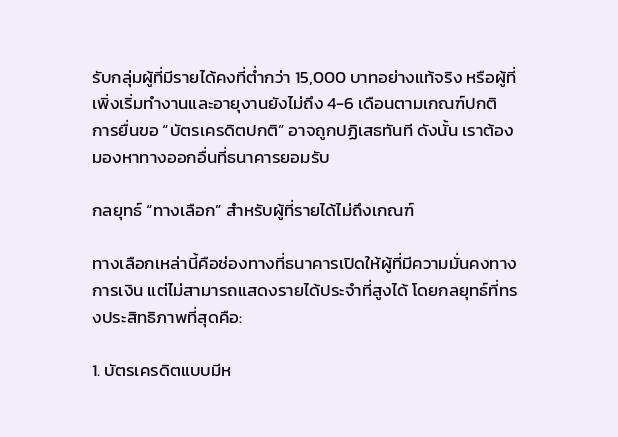รับกลุ่มผู้ที่มีรายได้คงที่ต่ำกว่า 15,000 บาทอย่างแท้จริง หรือผู้ที่เพิ่งเริ่มทำงานและอายุงานยังไม่ถึง 4-6 เดือนตามเกณฑ์ปกติ การยื่นขอ “บัตรเครดิตปกติ” อาจถูกปฏิเสธทันที ดังนั้น เราต้องมองหาทางออกอื่นที่ธนาคารยอมรับ

กลยุทธ์ “ทางเลือก” สำหรับผู้ที่รายได้ไม่ถึงเกณฑ์

ทางเลือกเหล่านี้คือช่องทางที่ธนาคารเปิดให้ผู้ที่มีความมั่นคงทางการเงิน แต่ไม่สามารถแสดงรายได้ประจำที่สูงได้ โดยกลยุทธ์ที่ทรงประสิทธิภาพที่สุดคือ:

1. บัตรเครดิตแบบมีห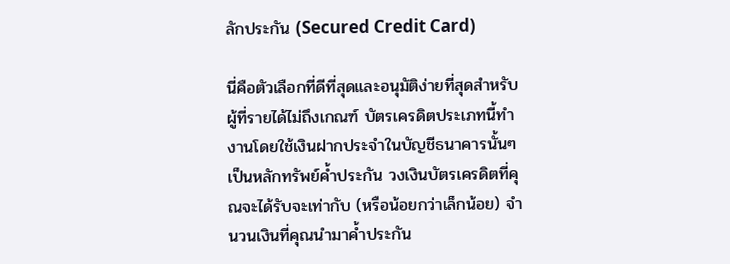ลักประกัน (Secured Credit Card)

นี่คือตัวเลือกที่ดีที่สุดและอนุมัติง่ายที่สุดสำหรับผู้ที่รายได้ไม่ถึงเกณฑ์ บัตรเครดิตประเภทนี้ทำงานโดยใช้เงินฝากประจำในบัญชีธนาคารนั้นๆ เป็นหลักทรัพย์ค้ำประกัน วงเงินบัตรเครดิตที่คุณจะได้รับจะเท่ากับ (หรือน้อยกว่าเล็กน้อย) จำนวนเงินที่คุณนำมาค้ำประกัน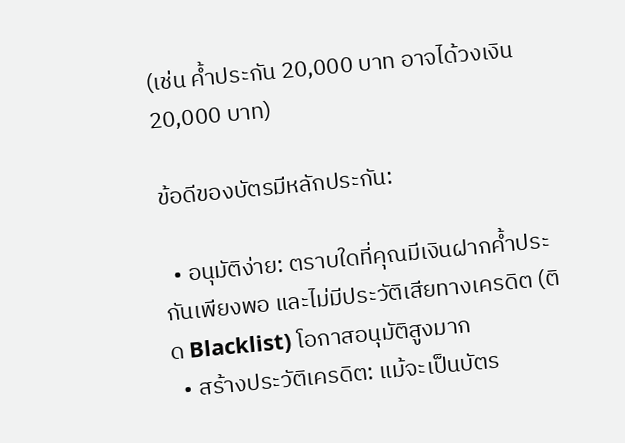(เช่น ค้ำประกัน 20,000 บาท อาจได้วงเงิน 20,000 บาท)

ข้อดีของบัตรมีหลักประกัน:

  • อนุมัติง่าย: ตราบใดที่คุณมีเงินฝากค้ำประกันเพียงพอ และไม่มีประวัติเสียทางเครดิต (ติด Blacklist) โอกาสอนุมัติสูงมาก
  • สร้างประวัติเครดิต: แม้จะเป็นบัตร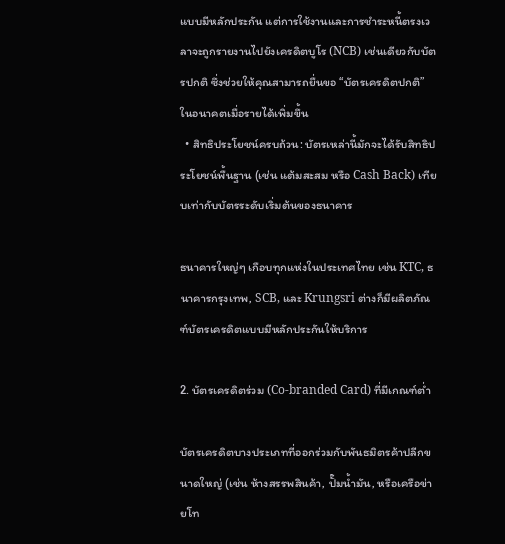แบบมีหลักประกัน แต่การใช้งานและการชำระหนี้ตรงเวลาจะถูกรายงานไปยังเครดิตบูโร (NCB) เช่นเดียวกับบัตรปกติ ซึ่งช่วยให้คุณสามารถยื่นขอ “บัตรเครดิตปกติ” ในอนาคตเมื่อรายได้เพิ่มขึ้น
  • สิทธิประโยชน์ครบถ้วน: บัตรเหล่านี้มักจะได้รับสิทธิประโยชน์พื้นฐาน (เช่น แต้มสะสม หรือ Cash Back) เทียบเท่ากับบัตรระดับเริ่มต้นของธนาคาร

ธนาคารใหญ่ๆ เกือบทุกแห่งในประเทศไทย เช่น KTC, ธนาคารกรุงเทพ, SCB, และ Krungsri ต่างก็มีผลิตภัณฑ์บัตรเครดิตแบบมีหลักประกันให้บริการ

2. บัตรเครดิตร่วม (Co-branded Card) ที่มีเกณฑ์ต่ำ

บัตรเครดิตบางประเภทที่ออกร่วมกับพันธมิตรค้าปลีกขนาดใหญ่ (เช่น ห้างสรรพสินค้า, ปั๊มน้ำมัน, หรือเครือข่ายโท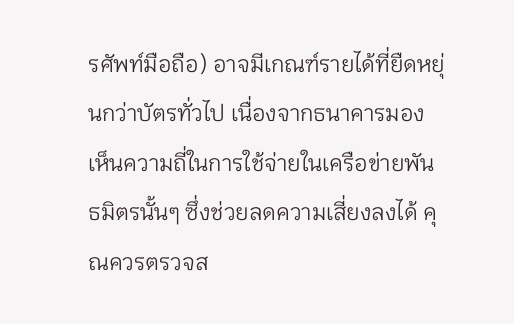รศัพท์มือถือ) อาจมีเกณฑ์รายได้ที่ยืดหยุ่นกว่าบัตรทั่วไป เนื่องจากธนาคารมองเห็นความถี่ในการใช้จ่ายในเครือข่ายพันธมิตรนั้นๆ ซึ่งช่วยลดความเสี่ยงลงได้ คุณควรตรวจส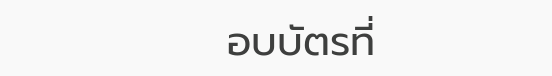อบบัตรที่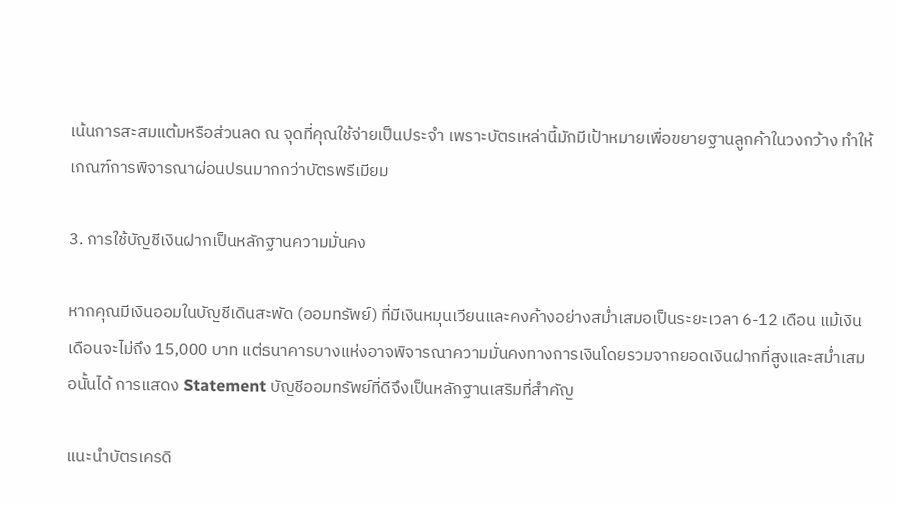เน้นการสะสมแต้มหรือส่วนลด ณ จุดที่คุณใช้จ่ายเป็นประจำ เพราะบัตรเหล่านี้มักมีเป้าหมายเพื่อขยายฐานลูกค้าในวงกว้าง ทำให้เกณฑ์การพิจารณาผ่อนปรนมากกว่าบัตรพรีเมียม

3. การใช้บัญชีเงินฝากเป็นหลักฐานความมั่นคง

หากคุณมีเงินออมในบัญชีเดินสะพัด (ออมทรัพย์) ที่มีเงินหมุนเวียนและคงค้างอย่างสม่ำเสมอเป็นระยะเวลา 6-12 เดือน แม้เงินเดือนจะไม่ถึง 15,000 บาท แต่ธนาคารบางแห่งอาจพิจารณาความมั่นคงทางการเงินโดยรวมจากยอดเงินฝากที่สูงและสม่ำเสมอนั้นได้ การแสดง Statement บัญชีออมทรัพย์ที่ดีจึงเป็นหลักฐานเสริมที่สำคัญ

แนะนำบัตรเครดิ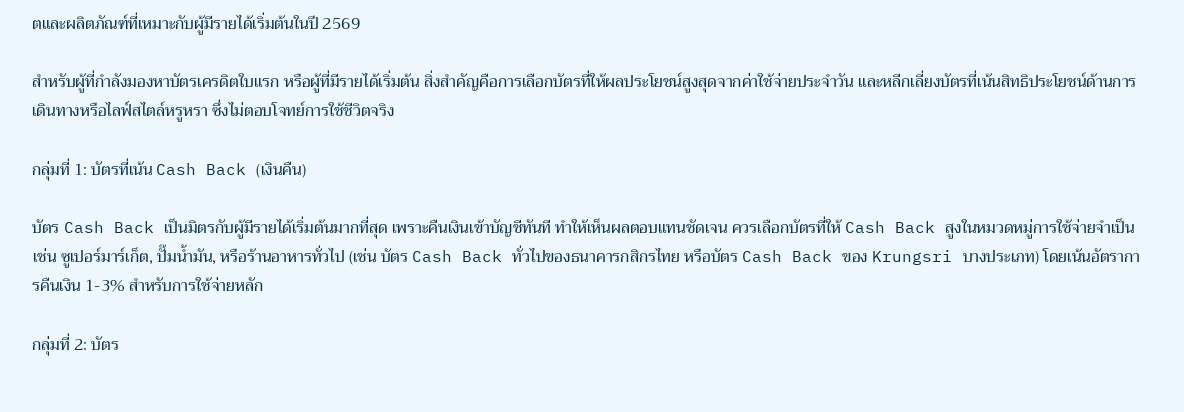ตและผลิตภัณฑ์ที่เหมาะกับผู้มีรายได้เริ่มต้นในปี 2569

สำหรับผู้ที่กำลังมองหาบัตรเครดิตใบแรก หรือผู้ที่มีรายได้เริ่มต้น สิ่งสำคัญคือการเลือกบัตรที่ให้ผลประโยชน์สูงสุดจากค่าใช้จ่ายประจำวัน และหลีกเลี่ยงบัตรที่เน้นสิทธิประโยชน์ด้านการเดินทางหรือไลฟ์สไตล์หรูหรา ซึ่งไม่ตอบโจทย์การใช้ชีวิตจริง

กลุ่มที่ 1: บัตรที่เน้น Cash Back (เงินคืน)

บัตร Cash Back เป็นมิตรกับผู้มีรายได้เริ่มต้นมากที่สุด เพราะคืนเงินเข้าบัญชีทันที ทำให้เห็นผลตอบแทนชัดเจน ควรเลือกบัตรที่ให้ Cash Back สูงในหมวดหมู่การใช้จ่ายจำเป็น เช่น ซูเปอร์มาร์เก็ต, ปั๊มน้ำมัน, หรือร้านอาหารทั่วไป (เช่น บัตร Cash Back ทั่วไปของธนาคารกสิกรไทย หรือบัตร Cash Back ของ Krungsri บางประเภท) โดยเน้นอัตราการคืนเงิน 1-3% สำหรับการใช้จ่ายหลัก

กลุ่มที่ 2: บัตร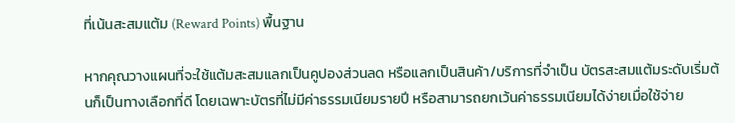ที่เน้นสะสมแต้ม (Reward Points) พื้นฐาน

หากคุณวางแผนที่จะใช้แต้มสะสมแลกเป็นคูปองส่วนลด หรือแลกเป็นสินค้า/บริการที่จำเป็น บัตรสะสมแต้มระดับเริ่มต้นก็เป็นทางเลือกที่ดี โดยเฉพาะบัตรที่ไม่มีค่าธรรมเนียมรายปี หรือสามารถยกเว้นค่าธรรมเนียมได้ง่ายเมื่อใช้จ่าย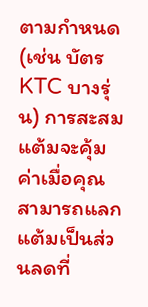ตามกำหนด (เช่น บัตร KTC บางรุ่น) การสะสมแต้มจะคุ้มค่าเมื่อคุณสามารถแลกแต้มเป็นส่วนลดที่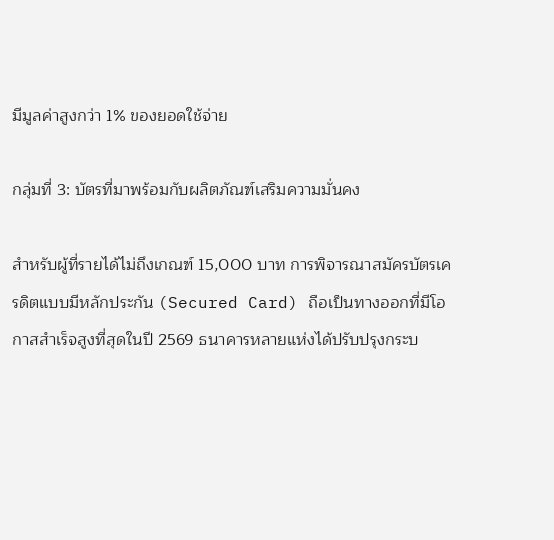มีมูลค่าสูงกว่า 1% ของยอดใช้จ่าย

กลุ่มที่ 3: บัตรที่มาพร้อมกับผลิตภัณฑ์เสริมความมั่นคง

สำหรับผู้ที่รายได้ไม่ถึงเกณฑ์ 15,000 บาท การพิจารณาสมัครบัตรเครดิตแบบมีหลักประกัน (Secured Card) ถือเป็นทางออกที่มีโอกาสสำเร็จสูงที่สุดในปี 2569 ธนาคารหลายแห่งได้ปรับปรุงกระบ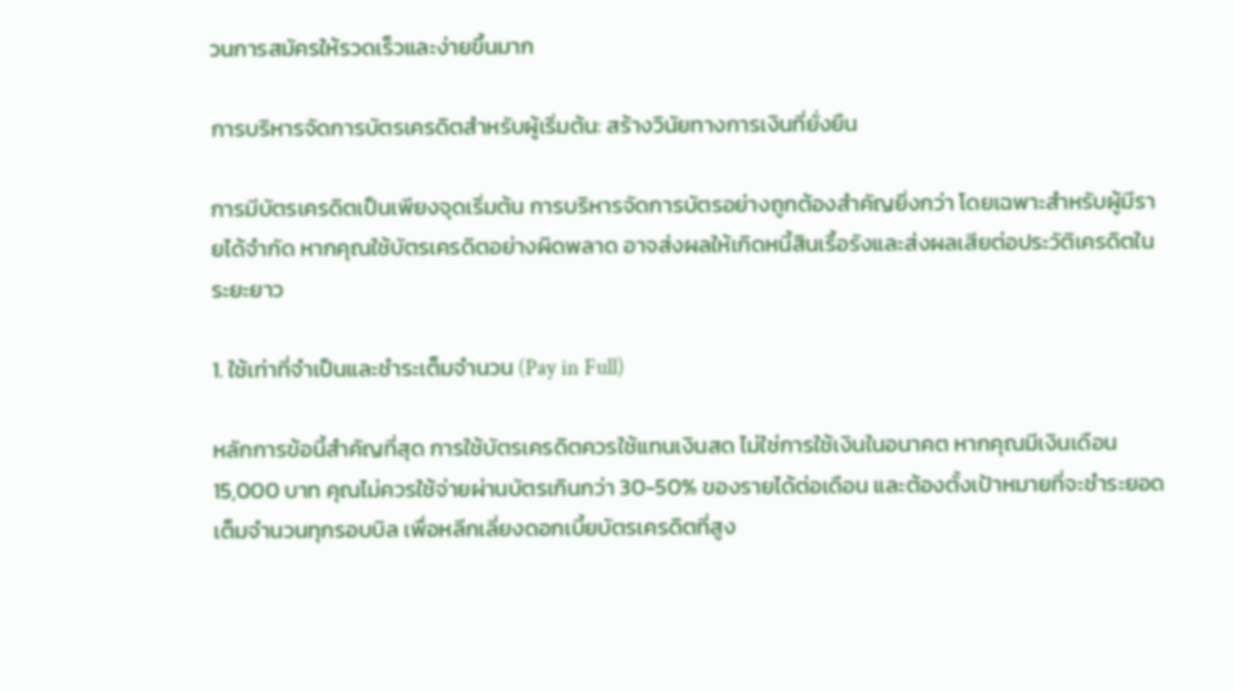วนการสมัครให้รวดเร็วและง่ายขึ้นมาก

การบริหารจัดการบัตรเครดิตสำหรับผู้เริ่มต้น: สร้างวินัยทางการเงินที่ยั่งยืน

การมีบัตรเครดิตเป็นเพียงจุดเริ่มต้น การบริหารจัดการบัตรอย่างถูกต้องสำคัญยิ่งกว่า โดยเฉพาะสำหรับผู้มีรายได้จำกัด หากคุณใช้บัตรเครดิตอย่างผิดพลาด อาจส่งผลให้เกิดหนี้สินเรื้อรังและส่งผลเสียต่อประวัติเครดิตในระยะยาว

1. ใช้เท่าที่จำเป็นและชำระเต็มจำนวน (Pay in Full)

หลักการข้อนี้สำคัญที่สุด การใช้บัตรเครดิตควรใช้แทนเงินสด ไม่ใช่การใช้เงินในอนาคต หากคุณมีเงินเดือน 15,000 บาท คุณไม่ควรใช้จ่ายผ่านบัตรเกินกว่า 30-50% ของรายได้ต่อเดือน และต้องตั้งเป้าหมายที่จะชำระยอดเต็มจำนวนทุกรอบบิล เพื่อหลีกเลี่ยงดอกเบี้ยบัตรเครดิตที่สูง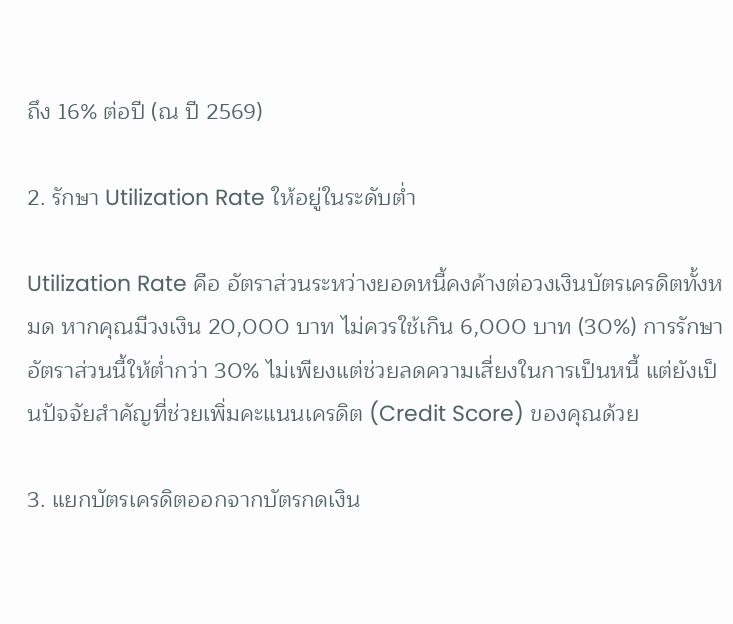ถึง 16% ต่อปี (ณ ปี 2569)

2. รักษา Utilization Rate ให้อยู่ในระดับต่ำ

Utilization Rate คือ อัตราส่วนระหว่างยอดหนี้คงค้างต่อวงเงินบัตรเครดิตทั้งหมด หากคุณมีวงเงิน 20,000 บาท ไม่ควรใช้เกิน 6,000 บาท (30%) การรักษาอัตราส่วนนี้ให้ต่ำกว่า 30% ไม่เพียงแต่ช่วยลดความเสี่ยงในการเป็นหนี้ แต่ยังเป็นปัจจัยสำคัญที่ช่วยเพิ่มคะแนนเครดิต (Credit Score) ของคุณด้วย

3. แยกบัตรเครดิตออกจากบัตรกดเงิน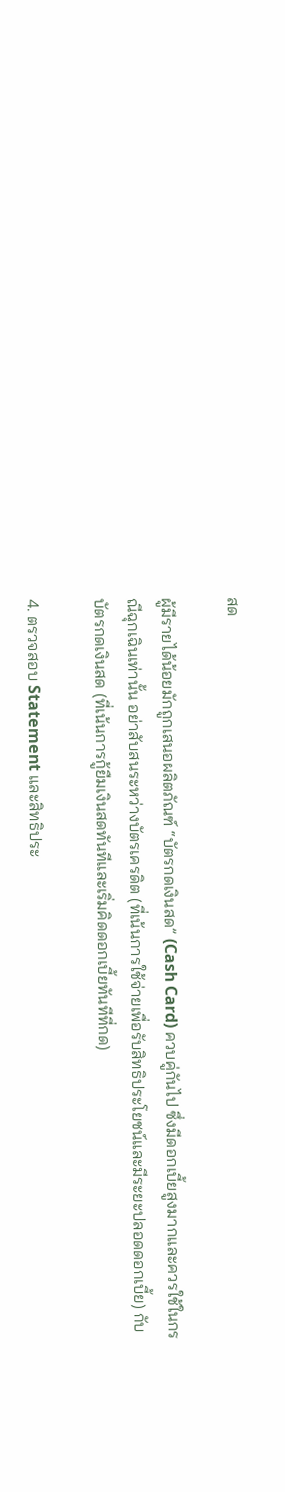สด

ผู้มีรายได้น้อยมักถูกเสนอผลิตภัณฑ์ “บัตรกดเงินสด” (Cash Card) ควบคู่กันไป ซึ่งมีดอกเบี้ยสูงมากและควรใช้ในกรณีฉุกเฉินเท่านั้น อย่าสับสนระหว่างบัตรเครดิต (ที่เน้นการใช้จ่ายเพื่อรับสิทธิประโยชน์และมีระยะปลอดดอกเบี้ย) กับบัตรกดเงินสด (ที่เน้นการกู้ยืมเงินสดทันทีและเริ่มคิดดอกเบี้ยทันทีที่กด)

4. ตรวจสอบ Statement และสิทธิประ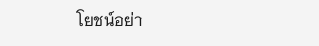โยชน์อย่า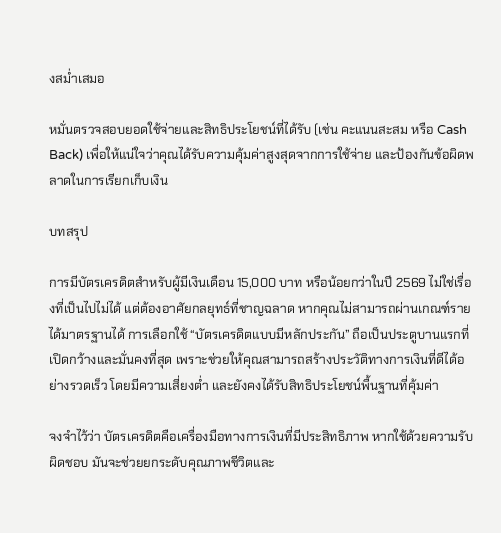งสม่ำเสมอ

หมั่นตรวจสอบยอดใช้จ่ายและสิทธิประโยชน์ที่ได้รับ (เช่น คะแนนสะสม หรือ Cash Back) เพื่อให้แน่ใจว่าคุณได้รับความคุ้มค่าสูงสุดจากการใช้จ่าย และป้องกันข้อผิดพลาดในการเรียกเก็บเงิน

บทสรุป

การมีบัตรเครดิตสำหรับผู้มีเงินเดือน 15,000 บาท หรือน้อยกว่าในปี 2569 ไม่ใช่เรื่องที่เป็นไปไม่ได้ แต่ต้องอาศัยกลยุทธ์ที่ชาญฉลาด หากคุณไม่สามารถผ่านเกณฑ์รายได้มาตรฐานได้ การเลือกใช้ “บัตรเครดิตแบบมีหลักประกัน” ถือเป็นประตูบานแรกที่เปิดกว้างและมั่นคงที่สุด เพราะช่วยให้คุณสามารถสร้างประวัติทางการเงินที่ดีได้อย่างรวดเร็ว โดยมีความเสี่ยงต่ำ และยังคงได้รับสิทธิประโยชน์พื้นฐานที่คุ้มค่า

จงจำไว้ว่า บัตรเครดิตคือเครื่องมือทางการเงินที่มีประสิทธิภาพ หากใช้ด้วยความรับผิดชอบ มันจะช่วยยกระดับคุณภาพชีวิตและ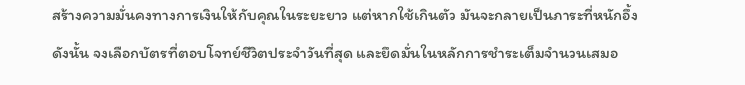สร้างความมั่นคงทางการเงินให้กับคุณในระยะยาว แต่หากใช้เกินตัว มันจะกลายเป็นภาระที่หนักอึ้ง ดังนั้น จงเลือกบัตรที่ตอบโจทย์ชีวิตประจำวันที่สุด และยึดมั่นในหลักการชำระเต็มจำนวนเสมอ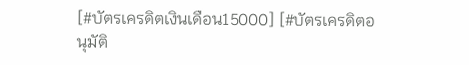[#บัตรเครดิตเงินเดือน15000] [#บัตรเครดิตอนุมัติ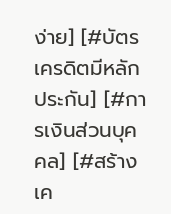ง่าย] [#บัตรเครดิตมีหลักประกัน] [#การเงินส่วนบุคคล] [#สร้างเค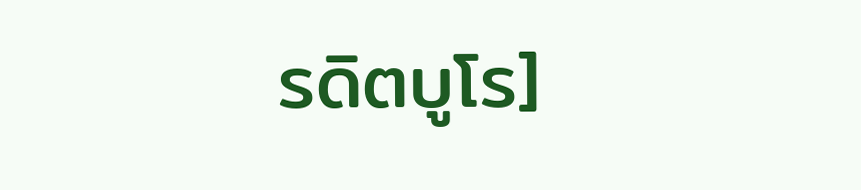รดิตบูโร]